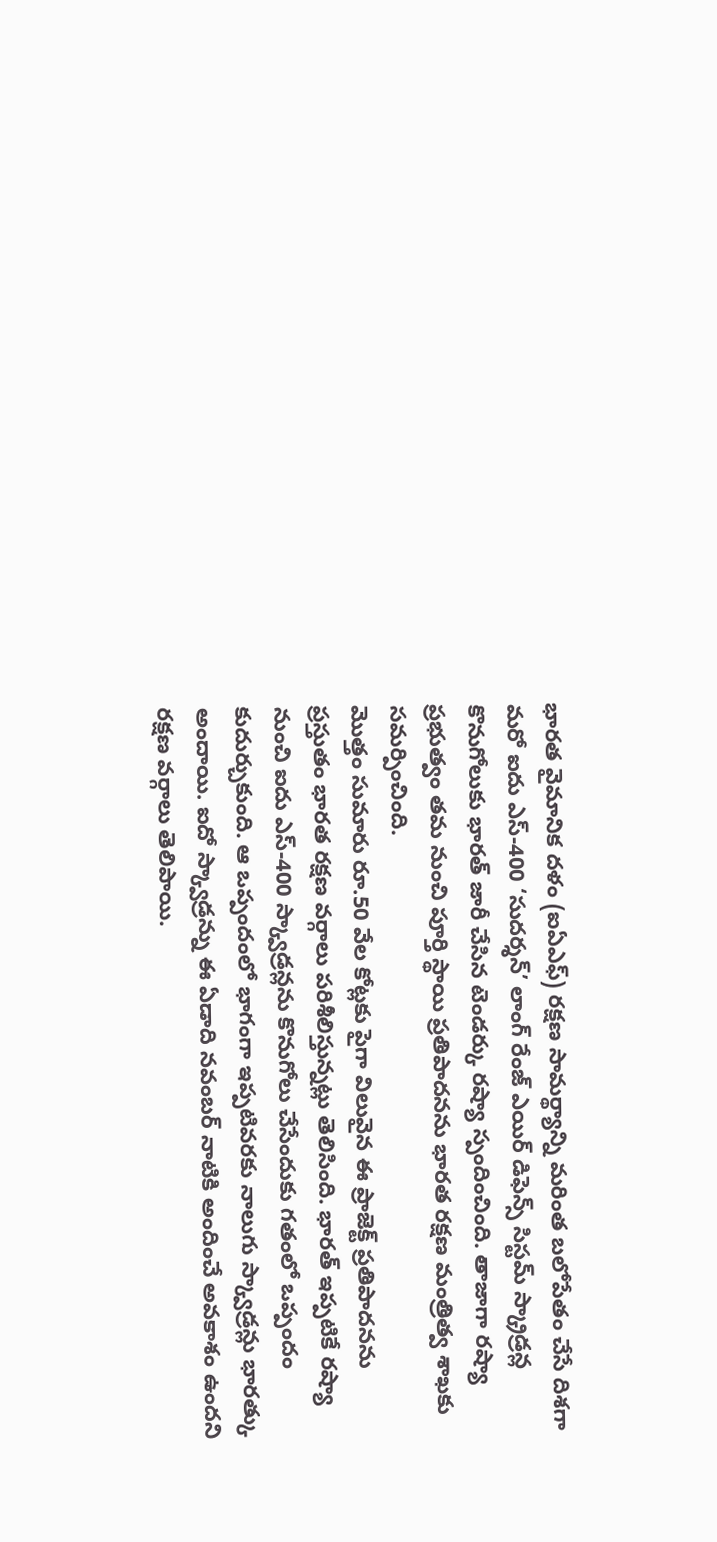భారత వైమానిక దళం (ఐఏఎఫ్) రక్షణ సామర్థ్యాన్ని మరింత బలోపేతం చేసే దిశగా మరో ఐదు ఎస్-400 ‘సుదర్శన్’ లాంగ్ రేంజ్ ఎయిర్ డిఫెన్స్ సిస్టమ్ స్క్రాడ్రన్ల కొనుగోలుకు భారత్ జారీ చేసిన టెండర్కు రష్యా స్పందించింది. తాజాగా రష్యా ప్రభుత్వం తమ నుంచి పూర్తి స్థాయి ప్రతిపాదనను భారత రక్షణ మంత్రిత్వ శాఖకు సమర్పించింది.
మొత్తం సుమారు రూ.50 వేల కోట్లకు పైగా విలువైన ఈ ప్రాజెక్ట్ ప్రతిపాదనను ప్రస్తుతం భారత రక్షణ వర్గాలు పరిశీలిస్తున్నట్లు తెలిసింది. భారత్ ఇప్పటికే రష్యా నుంచి ఐదు ఎస్-400 స్క్వాడ్రన్లను కొనుగోలు చేసేందుకు గతంలో ఒప్పందం కుదుర్చుకుంది. ఆ ఒప్పందంలో భాగంగా ఇప్పటివరకు నాలుగు స్క్వాడ్రన్లు భారత్కు అందాయి. ఐదో స్క్వాడ్రన్ను ఈ ఏడాది నవంబర్ నాటికి అందించే అవకాశం ఉందని రక్షణ వర్గాలు తెలిపాయి.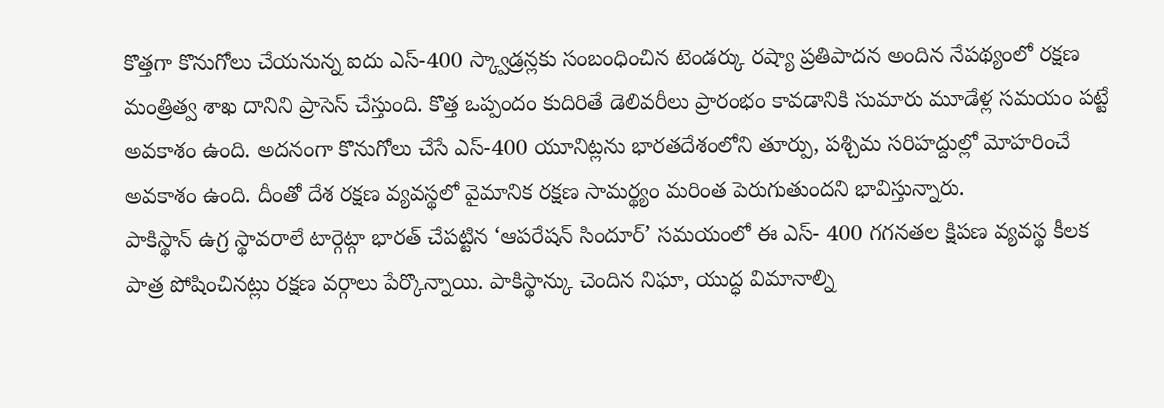కొత్తగా కొనుగోలు చేయనున్న ఐదు ఎస్-400 స్క్వాడ్రన్లకు సంబంధించిన టెండర్కు రష్యా ప్రతిపాదన అందిన నేపథ్యంలో రక్షణ మంత్రిత్వ శాఖ దానిని ప్రాసెస్ చేస్తుంది. కొత్త ఒప్పందం కుదిరితే డెలివరీలు ప్రారంభం కావడానికి సుమారు మూడేళ్ల సమయం పట్టే అవకాశం ఉంది. అదనంగా కొనుగోలు చేసే ఎస్-400 యూనిట్లను భారతదేశంలోని తూర్పు, పశ్చిమ సరిహద్దుల్లో మోహరించే అవకాశం ఉంది. దీంతో దేశ రక్షణ వ్యవస్థలో వైమానిక రక్షణ సామర్థ్యం మరింత పెరుగుతుందని భావిస్తున్నారు.
పాకిస్థాన్ ఉగ్ర స్థావరాలే టార్గెట్గా భారత్ చేపట్టిన ‘ఆపరేషన్ సిందూర్’ సమయంలో ఈ ఎస్- 400 గగనతల క్షిపణ వ్యవస్థ కీలక పాత్ర పోషించినట్లు రక్షణ వర్గాలు పేర్కొన్నాయి. పాకిస్థాన్కు చెందిన నిఘా, యుద్ధ విమానాల్ని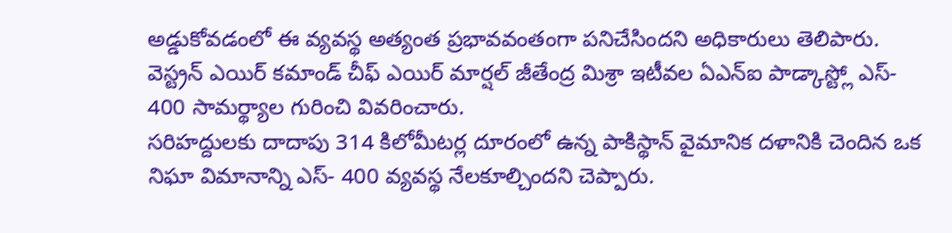అడ్డుకోవడంలో ఈ వ్యవస్థ అత్యంత ప్రభావవంతంగా పనిచేసిందని అధికారులు తెలిపారు. వెస్ట్రన్ ఎయిర్ కమాండ్ చీఫ్ ఎయిర్ మార్షల్ జీతేంద్ర మిశ్రా ఇటీవల ఏఎన్ఐ పాడ్కాస్ట్లో ఎస్- 400 సామర్థ్యాల గురించి వివరించారు.
సరిహద్దులకు దాదాపు 314 కిలోమీటర్ల దూరంలో ఉన్న పాకిస్థాన్ వైమానిక దళానికి చెందిన ఒక నిఘా విమానాన్ని ఎస్- 400 వ్యవస్థ నేలకూల్చిందని చెప్పారు.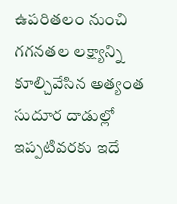ఉపరితలం నుంచి గగనతల లక్ష్యాన్ని కూల్చివేసిన అత్యంత సుదూర దాడుల్లో ఇప్పటివరకు ఇదే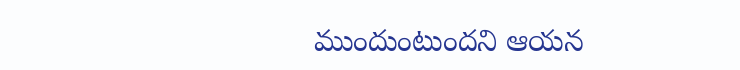ముందుంటుందని ఆయన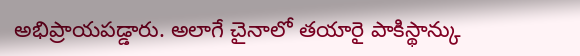అభిప్రాయపడ్డారు. అలాగే చైనాలో తయారై పాకిస్థాన్కు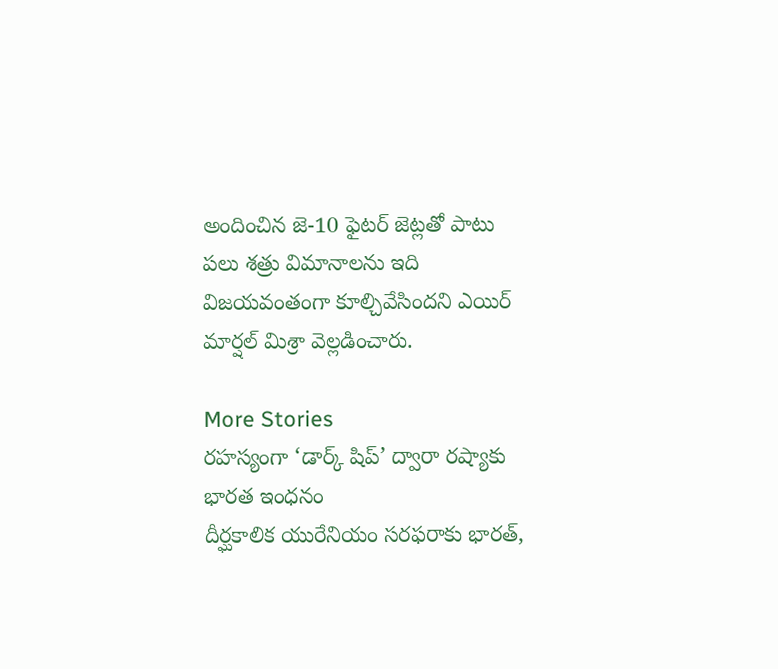అందించిన జె-10 ఫైటర్ జెట్లతో పాటు పలు శత్రు విమానాలను ఇది విజయవంతంగా కూల్చివేసిందని ఎయిర్ మార్షల్ మిశ్రా వెల్లడించారు.

More Stories
రహస్యంగా ‘డార్క్ షిప్’ ద్వారా రష్యాకు భారత ఇంధనం
దీర్ఘకాలిక యురేనియం సరఫరాకు భారత్,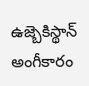ఉజ్బెకిస్థాన్ అంగీకారం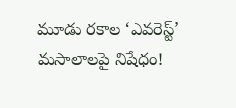మూడు రకాల ‘ఎవరెస్ట్’ మసాలాలపై నిషేధం!